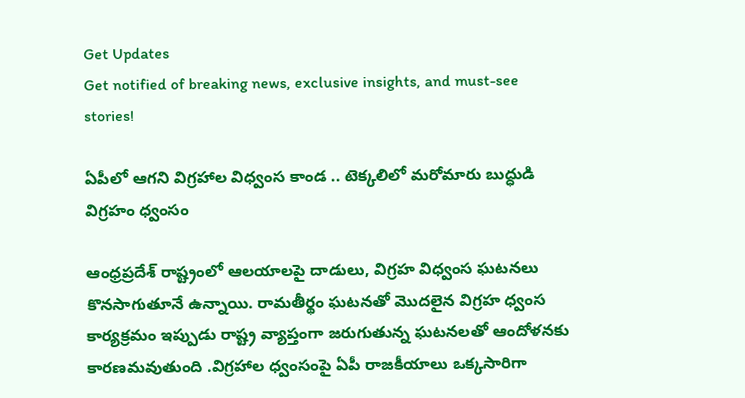Get Updates
Get notified of breaking news, exclusive insights, and must-see stories!

ఏపీలో ఆగని విగ్రహాల విధ్వంస కాండ .. టెక్కలిలో మరోమారు బుద్ధుడి విగ్రహం ధ్వంసం

ఆంధ్రప్రదేశ్ రాష్ట్రంలో ఆలయాలపై దాడులు, విగ్రహ విధ్వంస ఘటనలు కొనసాగుతూనే ఉన్నాయి. రామతీర్థం ఘటనతో మొదలైన విగ్రహ ధ్వంస కార్యక్రమం ఇప్పుడు రాష్ట్ర వ్యాప్తంగా జరుగుతున్న ఘటనలతో ఆందోళనకు కారణమవుతుంది .విగ్రహాల ధ్వంసంపై ఏపీ రాజకీయాలు ఒక్కసారిగా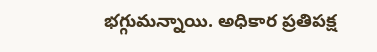భగ్గుమన్నాయి. అధికార ప్రతిపక్ష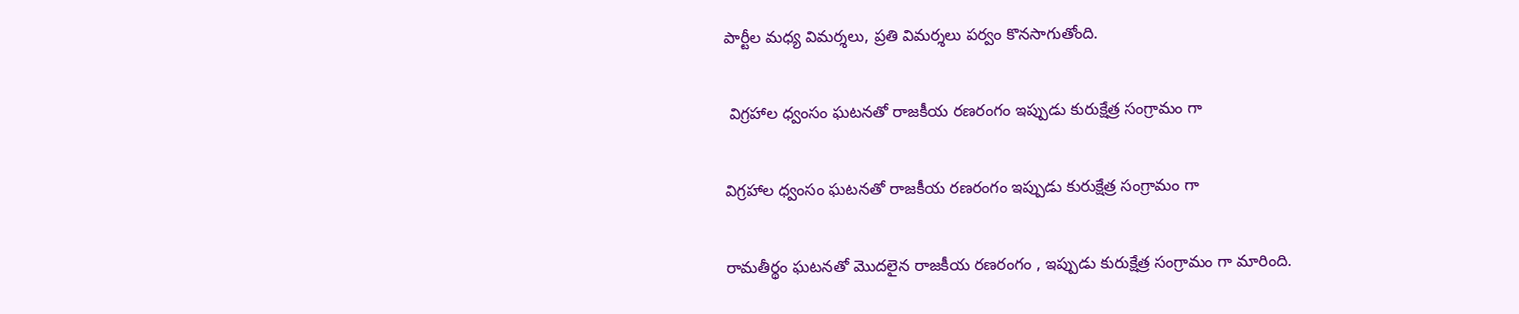పార్టీల మధ్య విమర్శలు, ప్రతి విమర్శలు పర్వం కొనసాగుతోంది.

 విగ్రహాల ధ్వంసం ఘటనతో రాజకీయ రణరంగం ఇప్పుడు కురుక్షేత్ర సంగ్రామం గా

విగ్రహాల ధ్వంసం ఘటనతో రాజకీయ రణరంగం ఇప్పుడు కురుక్షేత్ర సంగ్రామం గా

రామతీర్థం ఘటనతో మొదలైన రాజకీయ రణరంగం , ఇప్పుడు కురుక్షేత్ర సంగ్రామం గా మారింది.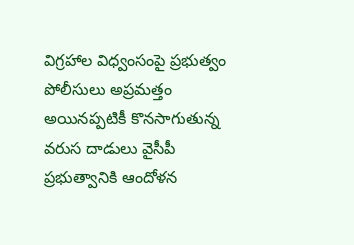విగ్రహాల విధ్వంసంపై ప్రభుత్వం పోలీసులు అప్రమత్తం అయినప్పటికీ కొనసాగుతున్న వరుస దాడులు వైసీపీ ప్రభుత్వానికి ఆందోళన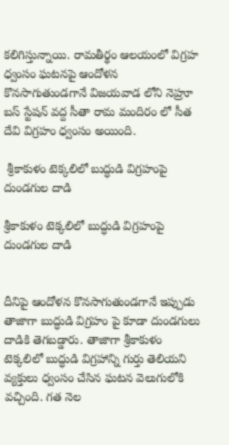కలిగిస్తున్నాయి. రామతీర్థం ఆలయంలో విగ్రహ ధ్వంసం ఘటనపై ఆందోళన కొనసాగుతుండగానే విజయవాడ లోని నెహ్రూ బస్ స్టేషన్ వద్ద సీతా రామ మందిరం లో సీత దేవి విగ్రహం ధ్వంసం అయింది.

 శ్రీకాకుళం టెక్కలిలో బుద్ధుడి విగ్రహంపై దుండగుల దాడి

శ్రీకాకుళం టెక్కలిలో బుద్ధుడి విగ్రహంపై దుండగుల దాడి


దీనిపై ఆందోళన కొనసాగుతుండగానే ఇప్పుడు తాజాగా బుద్ధుడి విగ్రహం పై కూడా దుండగులు దాడికి తెగబడ్డారు. తాజాగా శ్రీకాకుళం టెక్కలిలో బుద్ధుడి విగ్రహాన్ని గుర్తు తెలియని వ్యక్తులు ధ్వంసం చేసిన ఘటన వెలుగులోకి వచ్చింది. గత నెల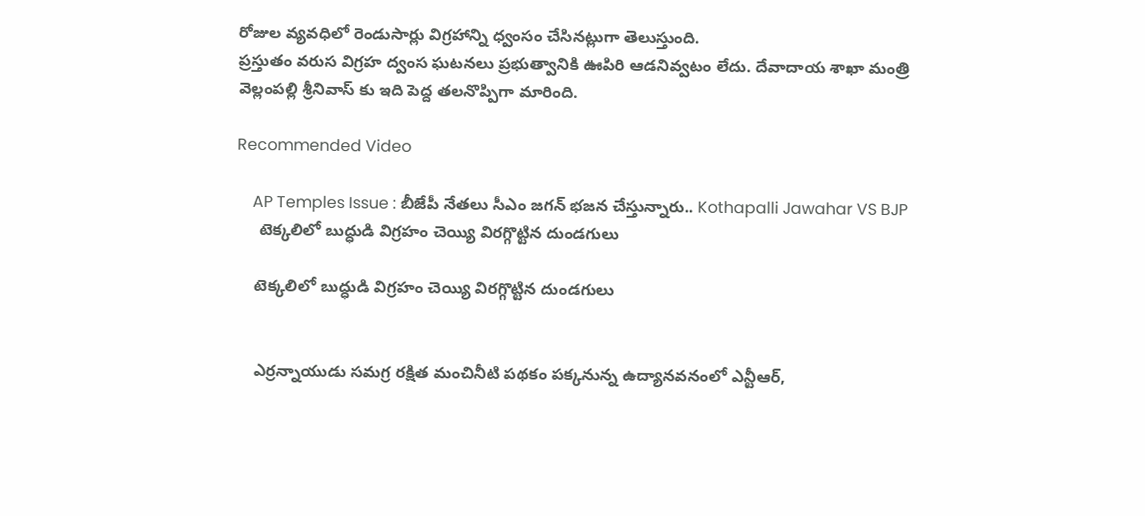రోజుల వ్యవధిలో రెండుసార్లు విగ్రహాన్ని ధ్వంసం చేసినట్లుగా తెలుస్తుంది.
ప్రస్తుతం వరుస విగ్రహ ద్వంస ఘటనలు ప్రభుత్వానికి ఊపిరి ఆడనివ్వటం లేదు. దేవాదాయ శాఖా మంత్రి వెల్లంపల్లి శ్రీనివాస్ కు ఇది పెద్ద తలనొప్పిగా మారింది.

Recommended Video

    AP Temples Issue : బీజేపీ నేత‌లు సీఎం జ‌గ‌న్ భ‌జ‌న చేస్తున్నారు.. Kothapalli Jawahar VS BJP
     టెక్కలిలో బుద్ధుడి విగ్రహం చెయ్యి విరగ్గొట్టిన దుండగులు

    టెక్కలిలో బుద్ధుడి విగ్రహం చెయ్యి విరగ్గొట్టిన దుండగులు


    ఎర్రన్నాయుడు సమగ్ర రక్షిత మంచినీటి పథకం పక్కనున్న ఉద్యానవనంలో ఎన్టీఆర్,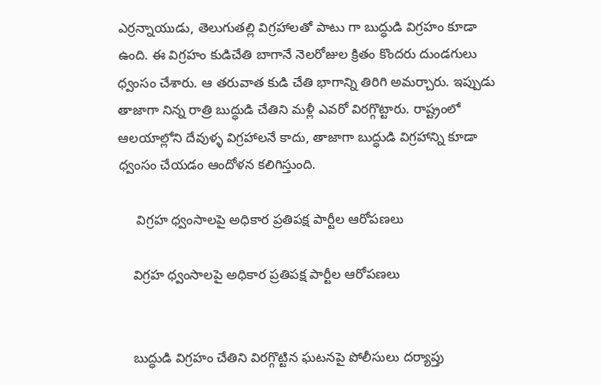ఎర్రన్నాయుడు, తెలుగుతల్లి విగ్రహాలతో పాటు గా బుద్ధుడి విగ్రహం కూడా ఉంది. ఈ విగ్రహం కుడిచేతి బాగానే నెలరోజుల క్రితం కొందరు దుండగులు ధ్వంసం చేశారు. ఆ తరువాత కుడి చేతి భాగాన్ని తిరిగి అమర్చారు. ఇప్పుడు తాజాగా నిన్న రాత్రి బుద్ధుడి చేతిని మళ్లీ ఎవరో విరగ్గొట్టారు. రాష్ట్రంలో ఆలయాల్లోని దేవుళ్ళ విగ్రహాలనే కాదు, తాజాగా బుద్ధుడి విగ్రహాన్ని కూడా ధ్వంసం చేయడం ఆందోళన కలిగిస్తుంది.

     విగ్రహ ధ్వంసాలపై అధికార ప్రతిపక్ష పార్టీల ఆరోపణలు

    విగ్రహ ధ్వంసాలపై అధికార ప్రతిపక్ష పార్టీల ఆరోపణలు


    బుద్ధుడి విగ్రహం చేతిని విరగ్గొట్టిన ఘటనపై పోలీసులు దర్యాప్తు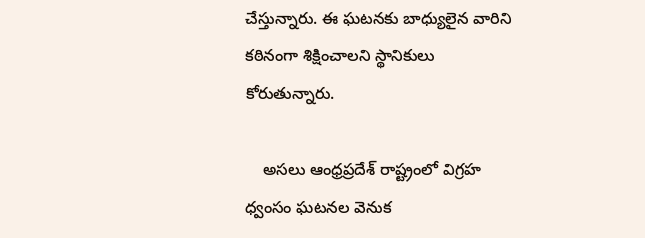చేస్తున్నారు. ఈ ఘటనకు బాధ్యులైన వారిని కఠినంగా శిక్షించాలని స్థానికులు కోరుతున్నారు.

    అసలు ఆంధ్రప్రదేశ్ రాష్ట్రంలో విగ్రహ ధ్వంసం ఘటనల వెనుక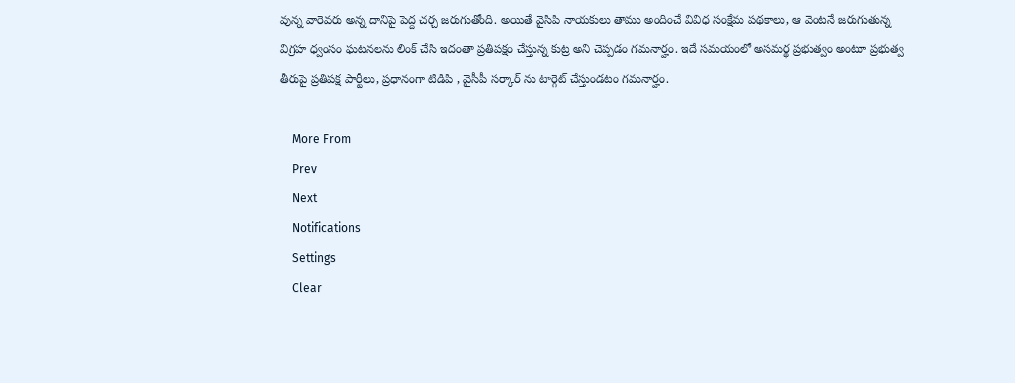వున్న వారెవరు అన్న దానిపై పెద్ద చర్చ జరుగుతోంది. అయితే వైసిపి నాయకులు తాము అందించే వివిధ సంక్షేమ పథకాలు, ఆ వెంటనే జరుగుతున్న విగ్రహ ధ్వంసం ఘటనలను లింక్ చేసి ఇదంతా ప్రతిపక్షం చేస్తున్న కుట్ర అని చెప్పడం గమనార్హం. ఇదే సమయంలో అసమర్థ ప్రభుత్వం అంటూ ప్రభుత్వ తీరుపై ప్రతిపక్ష పార్టీలు, ప్రధానంగా టిడిపి , వైసీపీ సర్కార్ ను టార్గెట్ చేస్తుండటం గమనార్హం.

    More From
    Prev
    Next
    Notifications
    Settings
    Clear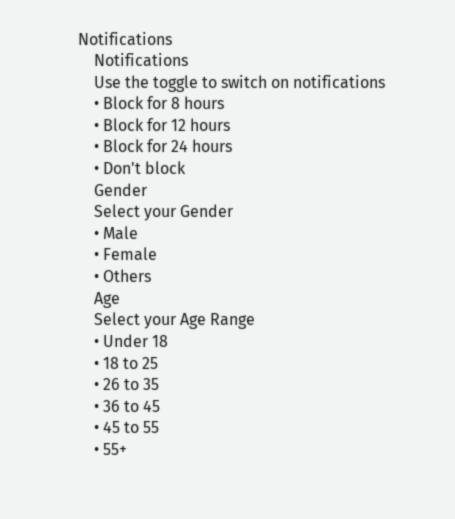Notifications
    Notifications
    Use the toggle to switch on notifications
    • Block for 8 hours
    • Block for 12 hours
    • Block for 24 hours
    • Don't block
    Gender
    Select your Gender
    • Male
    • Female
    • Others
    Age
    Select your Age Range
    • Under 18
    • 18 to 25
    • 26 to 35
    • 36 to 45
    • 45 to 55
    • 55+